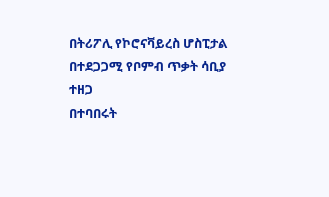በትሪፖሊ የኮሮናቫይረስ ሆስፒታል በተደጋጋሚ የቦምብ ጥቃት ሳቢያ ተዘጋ
በተባበሩት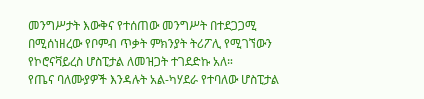መንግሥታት እውቅና የተሰጠው መንግሥት በተደጋጋሚ በሚሰነዘረው የቦምብ ጥቃት ምክንያት ትሪፖሊ የሚገኘውን የኮሮናቫይረስ ሆስፒታል ለመዝጋት ተገደድኩ አለ።
የጤና ባለሙያዎች እንዳሉት አል-ካሃደራ የተባለው ሆስፒታል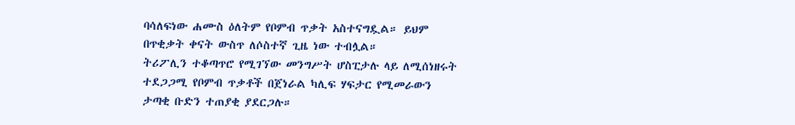ባሳለፍነው ሐሙስ ዕለትም የቦምብ ጥቃት አስተናግዷል። ይህም በጥቂቃት ቀናት ውስጥ ለሶስተኛ ጊዜ ነው ተብሏል።
ትሪፖሊን ተቆጣጥሮ የሚገኘው መንግሥት ሆስፒታሉ ላይ ለሚሰነዘሩት ተደጋጋሚ የቦምብ ጥቃቶች በጀነራል ካሊፍ ሃፍታር የሚመራውን ታጣቂ ቡድን ተጠያቂ ያደርጋሉ።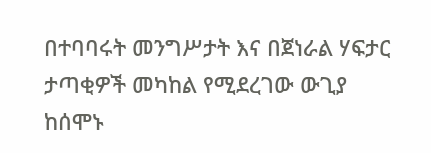በተባባሩት መንግሥታት እና በጀነራል ሃፍታር ታጣቂዎች መካከል የሚደረገው ውጊያ ከሰሞኑ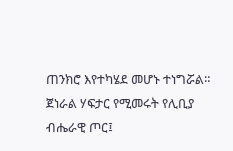ጠንክሮ እየተካሄደ መሆኑ ተነግሯል።
ጀነራል ሃፍታር የሚመሩት የሊቢያ ብሔራዊ ጦር፤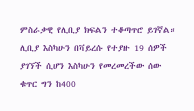ምስራቃዊ የሊቢያ ክፍልን ተቆጣጥሮ ይገኛል።
ሊቢያ እስካሁን በቫይረሱ የተያዙ 19 ሰዎች ያገኘች ሲሆን እስካሁን የመረመረችው ሰው ቁጥር ግን ከ400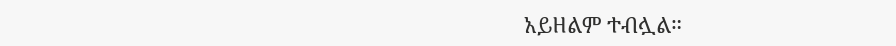አይዘልም ተብሏል።